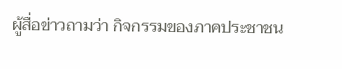ผู้สื่อข่าวถามว่า กิจกรรมของภาคประชาชน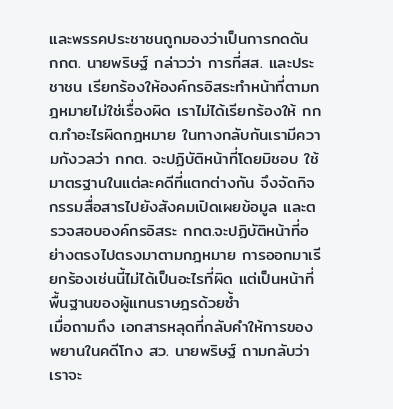และพรรคประชาชนถูกมองว่าเป็นการกดดัน กกต. นายพริษฐ์ กล่าวว่า การที่สส. และประชาชน เรียกร้องให้องค์กรอิสระทำหน้าที่ตามกฎหมายไม่ใช่เรื่องผิด เราไม่ได้เรียกร้องให้ กกต.ทำอะไรผิดกฎหมาย ในทางกลับกันเรามีความกังวลว่า กกต. จะปฏิบัติหน้าที่โดยมิชอบ ใช้มาตรฐานในแต่ละคดีที่แตกต่างกัน จึงจัดกิจกรรมสื่อสารไปยังสังคมเปิดเผยข้อมูล และตรวจสอบองค์กรอิสระ กกต.จะปฏิบัติหน้าที่อย่างตรงไปตรงมาตามกฎหมาย การออกมาเรียกร้องเช่นนี้ไม่ได้เป็นอะไรที่ผิด แต่เป็นหน้าที่พื้นฐานของผู้แทนราษฎรด้วยซ้ำ
เมื่อถามถึง เอกสารหลุดที่กลับคำให้การของพยานในคดีโกง สว. นายพริษฐ์ ถามกลับว่า เราจะ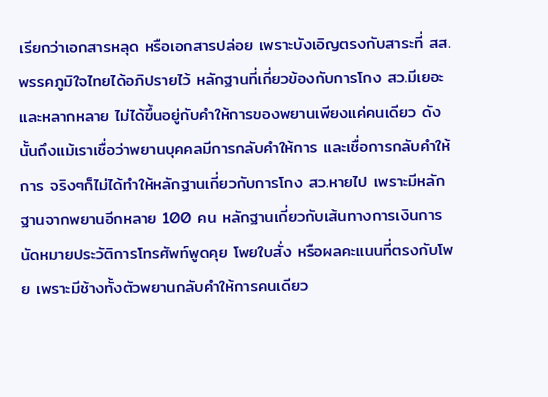เรียกว่าเอกสารหลุด หรือเอกสารปล่อย เพราะบังเอิญตรงกับสาระที่ สส.พรรคภูมิใจไทยได้อภิปรายไว้ หลักฐานที่เกี่ยวข้องกับการโกง สว.มีเยอะ และหลากหลาย ไม่ได้ขึ้นอยู่กับคำให้การของพยานเพียงแค่คนเดียว ดังนั้นถึงแม้เราเชื่อว่าพยานบุคคลมีการกลับคำให้การ และเชื่อการกลับคำให้การ จริงๆก็ไม่ได้ทำให้หลักฐานเกี่ยวกับการโกง สว.หายไป เพราะมีหลักฐานจากพยานอีกหลาย 100 คน หลักฐานเกี่ยวกับเส้นทางการเงินการนัดหมายประวัติการโทรศัพท์พูดคุย โพยใบสั่ง หรือผลคะแนนที่ตรงกับโพย เพราะมีช้างทั้งตัวพยานกลับคำให้การคนเดียว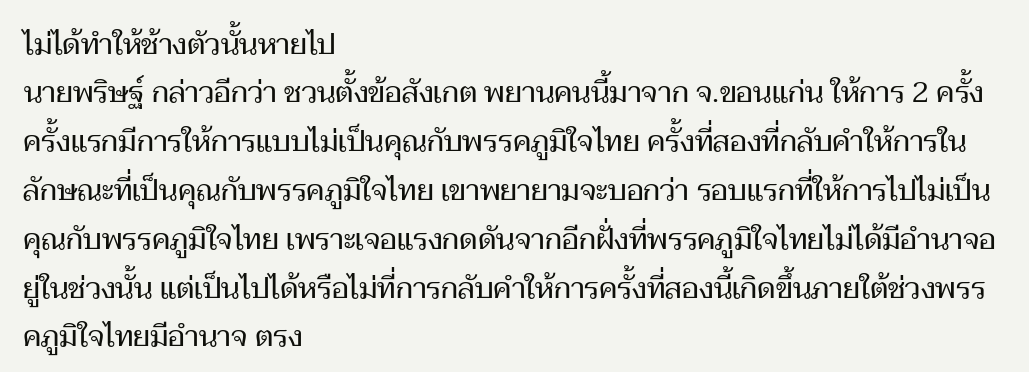ไม่ได้ทำให้ช้างตัวนั้นหายไป
นายพริษฐ์ กล่าวอีกว่า ชวนตั้งข้อสังเกต พยานคนนี้มาจาก จ.ขอนแก่น ให้การ 2 ครั้ง ครั้งแรกมีการให้การแบบไม่เป็นคุณกับพรรคภูมิใจไทย ครั้งที่สองที่กลับคำให้การในลักษณะที่เป็นคุณกับพรรคภูมิใจไทย เขาพยายามจะบอกว่า รอบแรกที่ให้การไปไม่เป็นคุณกับพรรคภูมิใจไทย เพราะเจอแรงกดดันจากอีกฝั่งที่พรรคภูมิใจไทยไม่ได้มีอำนาจอยู่ในช่วงนั้น แต่เป็นไปได้หรือไม่ที่การกลับคำให้การครั้งที่สองนี้เกิดขึ้นภายใต้ช่วงพรรคภูมิใจไทยมีอำนาจ ตรง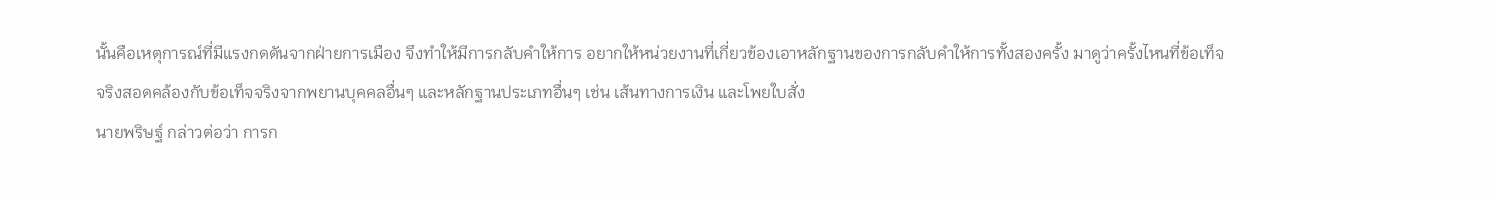นั้นคือเหตุการณ์ที่มีแรงกดดันจากฝ่ายการเมือง จึงทำให้มีการกลับคำให้การ อยากให้หน่วยงานที่เกี่ยวข้องเอาหลักฐานของการกลับคำให้การทั้งสองครั้ง มาดูว่าครั้งไหนที่ข้อเท็จจริงสอดคล้องกับข้อเท็จจริงจากพยานบุคคลอื่นๆ และหลักฐานประเภทอื่นๆ เช่น เส้นทางการเงิน และโพยใบสั่ง
นายพริษฐ์ กล่าวต่อว่า การก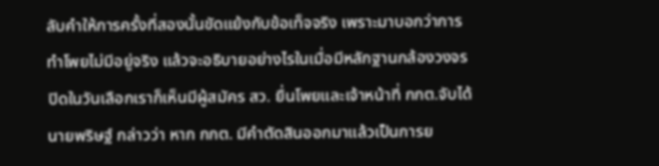ลับคำให้การครั้งที่สองนั้นขัดแย้งกับข้อเท็จจริง เพราะมาบอกว่าการทำโพยไม่มีอยู่จริง แล้วจะอธิบายอย่างไรในเมื่อมีหลักฐานกล้องวงจรปิดในวันเลือกเราก็เห็นมีผู้สมัคร สว. ยื่นโพยและเจ้าหน้าที่ กกต.จับได้
นายพริษฐ์ กล่าวว่า หาก กกต. มีคำตัดสินออกมาแล้วเป็นการย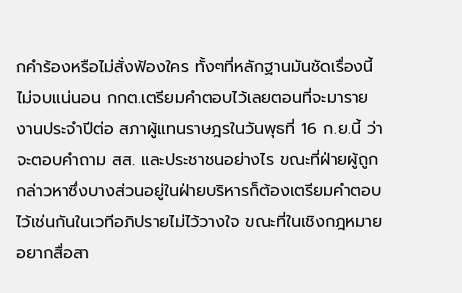กคำร้องหรือไม่สั่งฟ้องใคร ทั้งๆที่หลักฐานมันชัดเรื่องนี้ไม่จบแน่นอน กกต.เตรียมคำตอบไว้เลยตอนที่จะมารายงานประจำปีต่อ สภาผู้แทนราษฎรในวันพุธที่ 16 ก.ย.นี้ ว่าจะตอบคำถาม สส. และประชาชนอย่างไร ขณะที่ฝ่ายผู้ถูกกล่าวหาซึ่งบางส่วนอยู่ในฝ่ายบริหารก็ต้องเตรียมคำตอบไว้เช่นกันในเวทีอภิปรายไม่ไว้วางใจ ขณะที่ในเชิงกฎหมาย อยากสื่อสา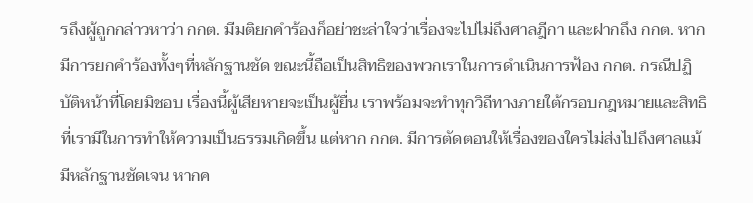รถึงผู้ถูกกล่าวหาว่า กกต. มีมติยกคำร้องก็อย่าชะล่าใจว่าเรื่องจะไปไม่ถึงศาลฎีกา และฝากถึง กกต. หากมีการยกคำร้องทั้งๆที่หลักฐานชัด ขณะนี้ถือเป็นสิทธิของพวกเราในการดำเนินการฟ้อง กกต. กรณีปฏิบัติหน้าที่โดยมิชอบ เรื่องนี้ผู้เสียหายจะเป็นผู้ยื่น เราพร้อมจะทำทุกวิถีทางภายใต้กรอบกฎหมายและสิทธิที่เรามีในการทำให้ความเป็นธรรมเกิดขึ้น แต่หาก กกต. มีการตัดตอนให้เรื่องของใครไม่ส่งไปถึงศาลแม้มีหลักฐานชัดเจน หากค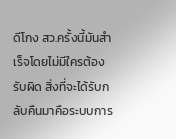ดีโกง สว.ครั้งนี้มันสำเร็จโดยไม่มีใครต้องรับผิด สิ่งที่จะได้รับกลับคืนมาคือระบบการ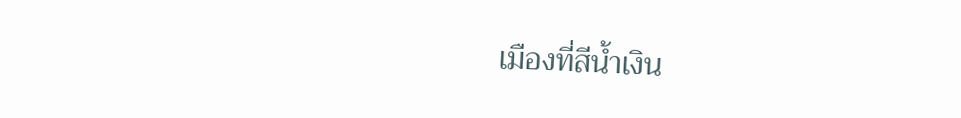เมืองที่สีน้ำเงิน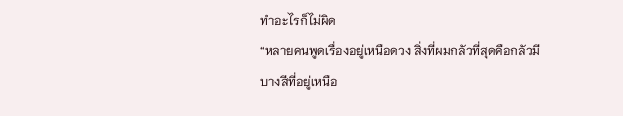ทำอะไรก็ไม่ผิด
“หลายคนพูดเรื่องอยู่เหนือดวง สิ่งที่ผมกลัวที่สุดคือกลัวมีบางสีที่อยู่เหนือ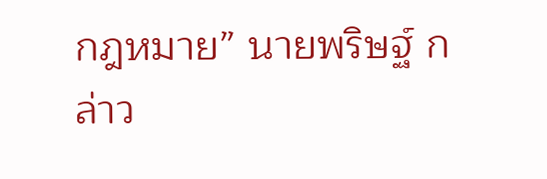กฎหมาย” นายพริษฐ์ กล่าว